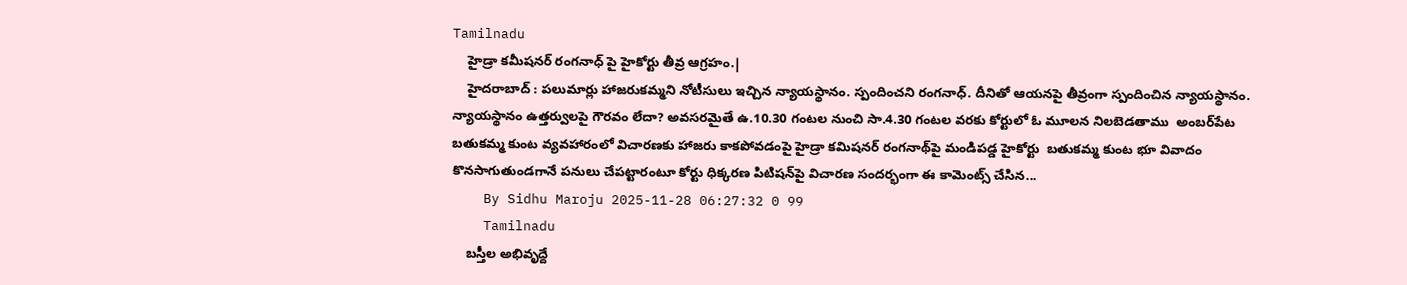Tamilnadu
    హైడ్రా కమీషనర్ రంగనాధ్ పై హైకోర్టు తీవ్ర ఆగ్రహం.|
    హైదరాబాద్ : పలుమార్లు హాజరుకమ్మని నోటీసులు ఇచ్చిన న్యాయస్థానం. స్పందించని రంగనాధ్. దీనితో ఆయనపై తీవ్రంగా స్పందించిన న్యాయస్థానం.  న్యాయస్థానం ఉత్తర్వులపై గౌరవం లేదా? అవసరమైతే ఉ.10.30 గంటల నుంచి సా.4.30 గంటల వరకు కోర్టులో ఓ మూలన నిలబెడతాము  అంబర్‌పేట బతుకమ్మ కుంట వ్యవహారంలో విచారణకు హాజరు కాకపోవడంపై హైడ్రా కమిషనర్ రంగనాథ్‌పై మండిపడ్డ హైకోర్టు  బతుకమ్మ కుంట భూ వివాదం కొనసాగుతుండగానే పనులు చేపట్టారంటూ కోర్టు ధిక్కరణ పిటిషన్‌పై విచారణ సందర్భంగా ఈ కామెంట్స్ చేసిన...
    By Sidhu Maroju 2025-11-28 06:27:32 0 99
    Tamilnadu
    బస్తీల అభివృద్దే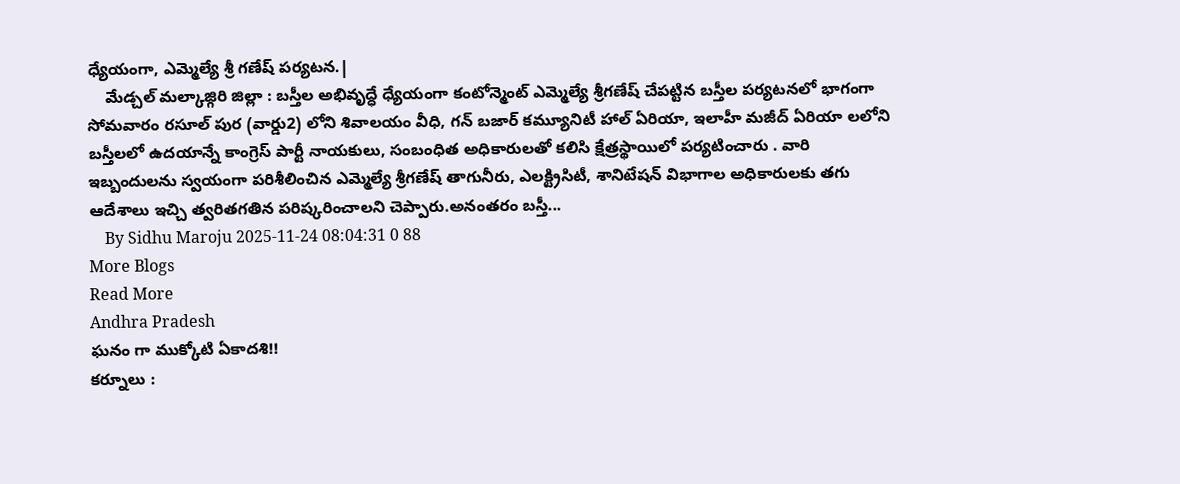ధ్యేయంగా, ఎమ్మెల్యే శ్రీ గణేష్ పర్యటన.|
    మేడ్చల్ మల్కాజ్గిరి జిల్లా : బస్తీల అభివృద్ధే ధ్యేయంగా కంటోన్మెంట్ ఎమ్మెల్యే శ్రీగణేష్ చేపట్టిన బస్తీల పర్యటనలో భాగంగా సోమవారం రసూల్ పుర (వార్డు2) లోని శివాలయం వీధి, గన్ బజార్ కమ్యూనిటీ హాల్ ఏరియా, ఇలాహీ మజీద్ ఏరియా లలోని బస్తీలలో ఉదయాన్నే కాంగ్రెస్ పార్టీ నాయకులు, సంబంధిత అధికారులతో కలిసి క్షేత్రస్థాయిలో పర్యటించారు . వారి ఇబ్బందులను స్వయంగా పరిశీలించిన ఎమ్మెల్యే శ్రీగణేష్ తాగునీరు, ఎలక్ట్రిసిటీ, శానిటేషన్ విభాగాల అధికారులకు తగు ఆదేశాలు ఇచ్చి త్వరితగతిన పరిష్కరించాలని చెప్పారు.అనంతరం బస్తీ...
    By Sidhu Maroju 2025-11-24 08:04:31 0 88
More Blogs
Read More
Andhra Pradesh
ఘనం గా ముక్కోటి ఏకాదశి!!
కర్నూలు :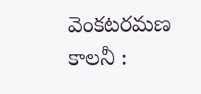వెంకటరమణ కాలనీ :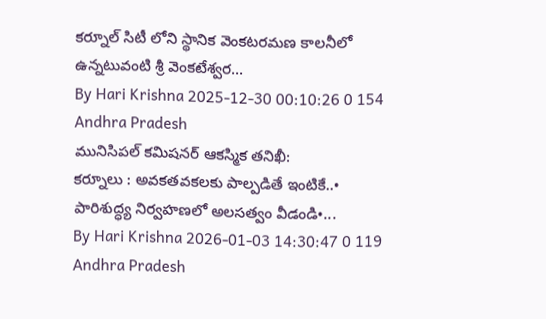కర్నూల్ సిటీ లోని స్థానిక వెంకటరమణ కాలనీలో ఉన్నటువంటి శ్రీ వెంకటేశ్వర...
By Hari Krishna 2025-12-30 00:10:26 0 154
Andhra Pradesh
మునిసిపల్ కమిషనర్ ఆకస్మిక తనిఖీ:
కర్నూలు : అవకతవకలకు పాల్పడితే ఇంటికే..• పారిశుద్ధ్య నిర్వహణలో అలసత్వం వీడండి•...
By Hari Krishna 2026-01-03 14:30:47 0 119
Andhra Pradesh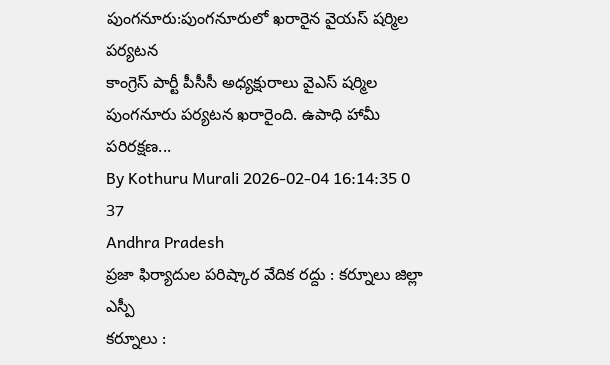పుంగనూరు:పుంగనూరులో ఖరారైన వైయస్ షర్మిల పర్యటన
కాంగ్రెస్ పార్టీ పీసీసీ అధ్యక్షురాలు వైఎస్ షర్మిల పుంగనూరు పర్యటన ఖరారైంది. ఉపాధి హామీ పరిరక్షణ...
By Kothuru Murali 2026-02-04 16:14:35 0 37
Andhra Pradesh
ప్రజా ఫిర్యాదుల పరిష్కార వేదిక రద్దు : కర్నూలు జిల్లా ఎస్పీ
కర్నూలు :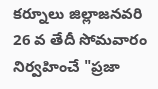కర్నూలు జిల్లాజనవరి 26 వ తేదీ సోమవారం నిర్వహించే "ప్రజా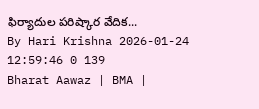ఫిర్యాదుల పరిష్కార వేదిక...
By Hari Krishna 2026-01-24 12:59:46 0 139
Bharat Aawaz | BMA |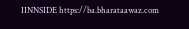IINNSIDE https://ba.bharataawaz.com